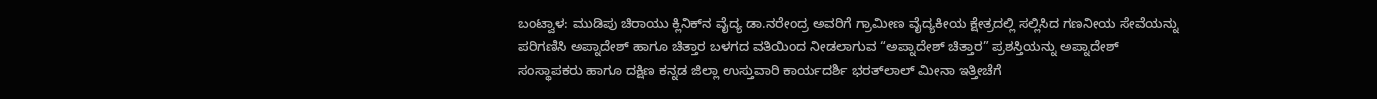ಬಂಟ್ವಾಳ: ಮುಡಿಪು ಚಿರಾಯು ಕ್ಲಿನಿಕ್‍ನ ವೈದ್ಯ ಡಾ.ನರೇಂದ್ರ ಅವರಿಗೆ ಗ್ರಾಮೀಣ ವೈದ್ಯಕೀಯ ಕ್ಷೇತ್ರದಲ್ಲಿ ಸಲ್ಲಿಸಿದ ಗಣನೀಯ ಸೇವೆಯನ್ನು ಪರಿಗಣಿಸಿ ಅಪ್ನಾದೇಶ್ ಹಾಗೂ ಚಿತ್ತಾರ ಬಳಗದ ವತಿಯಿಂದ ನೀಡಲಾಗುವ “ಅಪ್ನಾದೇಶ್ ಚಿತ್ತಾರ” ಪ್ರಶಸ್ತಿಯನ್ನು ಅಪ್ನಾದೇಶ್ ಸಂಸ್ಥಾಪಕರು ಹಾಗೂ ದಕ್ಷಿಣ ಕನ್ನಡ ಜಿಲ್ಲಾ ಉಸ್ತುವಾರಿ ಕಾರ್ಯದರ್ಶಿ ಭರತ್‍ಲಾಲ್ ಮೀನಾ ಇತ್ತೀಚೆಗೆ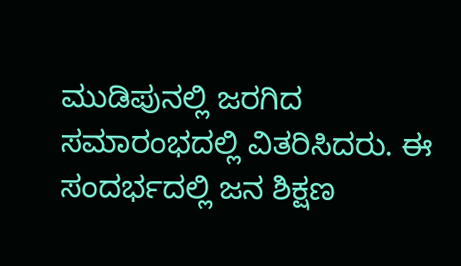ಮುಡಿಪುನಲ್ಲಿ ಜರಗಿದ ಸಮಾರಂಭದಲ್ಲಿ ವಿತರಿಸಿದರು. ಈ ಸಂದರ್ಭದಲ್ಲಿ ಜನ ಶಿಕ್ಷಣ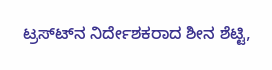ಟ್ರಸ್ಟ್‍ನ ನಿರ್ದೇಶಕರಾದ ಶೀನ ಶೆಟ್ಟಿ,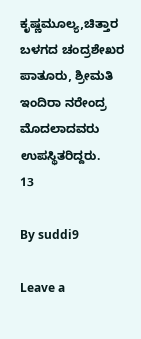ಕೃಷ್ಣಮೂಲ್ಯ,ಚಿತ್ತಾರ ಬಳಗದ ಚಂದ್ರಶೇಖರ ಪಾತೂರು, ಶ್ರೀಮತಿ ಇಂದಿರಾ ನರೇಂದ್ರ ಮೊದಲಾದವರು ಉಪಸ್ಥಿತರಿದ್ದರು.
13

By suddi9

Leave a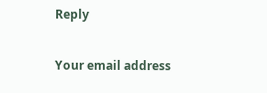Reply

Your email address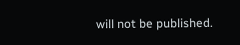will not be published.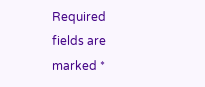Required fields are marked *